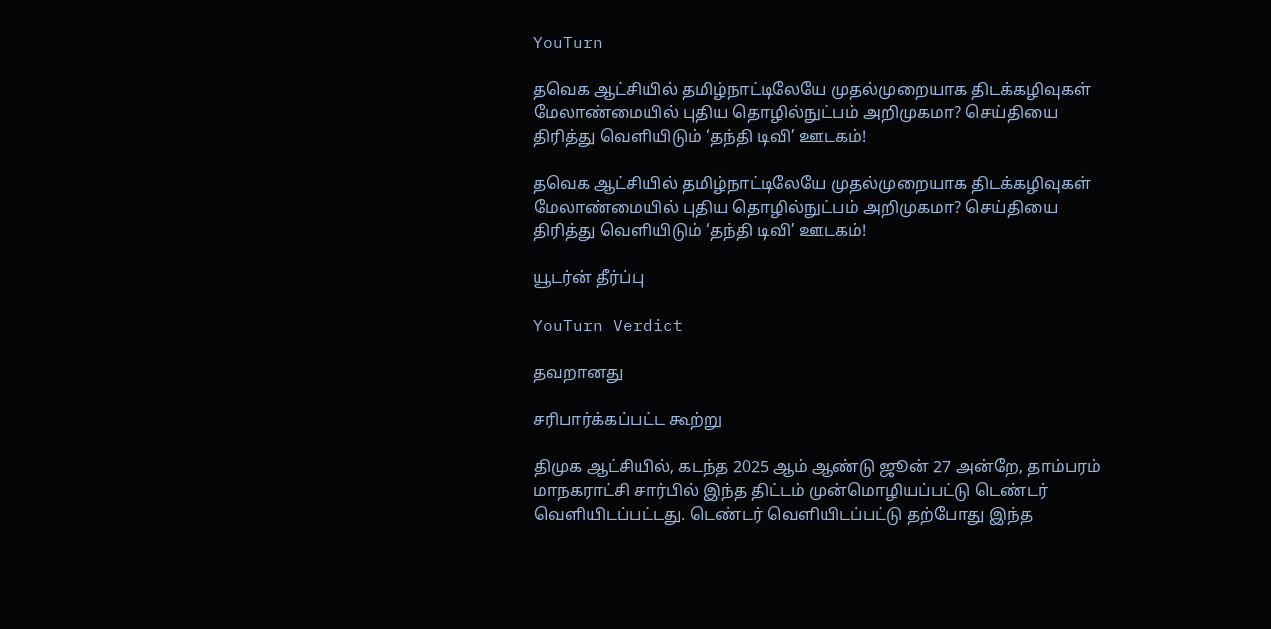YouTurn

தவெக ஆட்சியில் தமிழ்நாட்டிலேயே முதல்முறையாக திடக்கழிவுகள் மேலாண்மையில் புதிய தொழில்நுட்பம் அறிமுகமா? செய்தியை திரித்து வெளியிடும் ‘தந்தி டிவி’ ஊடகம்!

தவெக ஆட்சியில் தமிழ்நாட்டிலேயே முதல்முறையாக திடக்கழிவுகள் மேலாண்மையில் புதிய தொழில்நுட்பம் அறிமுகமா? செய்தியை திரித்து வெளியிடும் ‘தந்தி டிவி’ ஊடகம்!

யூடர்ன் தீர்ப்பு

YouTurn Verdict

தவறானது

சரிபார்க்கப்பட்ட கூற்று

திமுக ஆட்சியில், கடந்த 2025 ஆம் ஆண்டு ஜூன் 27 அன்றே, தாம்பரம் மாநகராட்சி சார்பில் இந்த திட்டம் முன்மொழியப்பட்டு டெண்டர் வெளியிடப்பட்டது. டெண்டர் வெளியிடப்பட்டு தற்போது இந்த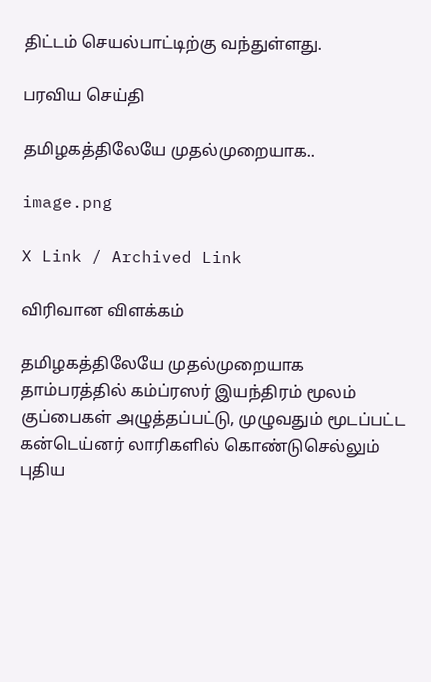திட்டம் செயல்பாட்டிற்கு வந்துள்ளது.

பரவிய செய்தி

தமிழகத்திலேயே முதல்முறையாக..

image.png

X Link / Archived Link

விரிவான விளக்கம்

தமிழகத்திலேயே முதல்முறையாக தாம்பரத்தில் கம்ப்ரஸர் இயந்திரம் மூலம் குப்பைகள் அழுத்தப்பட்டு, முழுவதும் மூடப்பட்ட கன்டெய்னர் லாரிகளில் கொண்டுசெல்லும் புதிய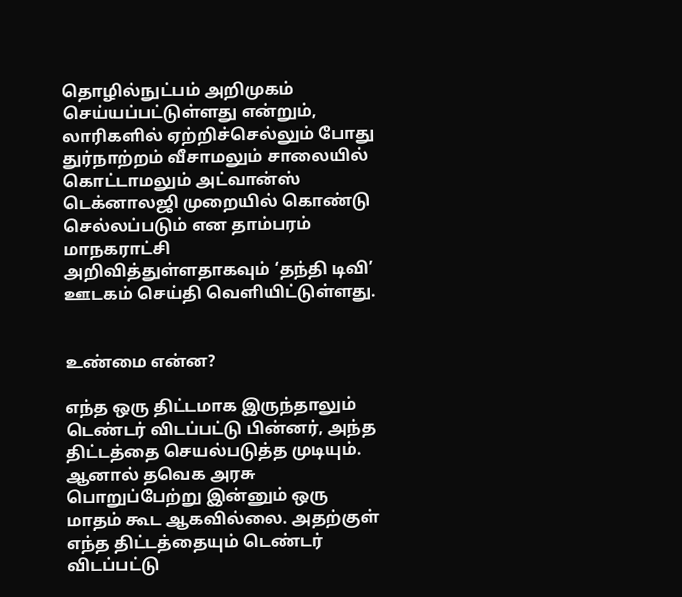தொழில்நுட்பம் அறிமுகம் செய்யப்பட்டுள்ளது என்றும், லாரிகளில் ஏற்றிச்செல்லும் போது துர்நாற்றம் வீசாமலும் சாலையில் கொட்டாமலும் அட்வான்ஸ் டெக்னாலஜி முறையில் கொண்டு செல்லப்படும் என தாம்பரம் மாநகராட்சி அறிவித்துள்ளதாகவும் ‘தந்தி டிவி’ ஊடகம் செய்தி வெளியிட்டுள்ளது.


உண்மை என்ன?

எந்த ஒரு திட்டமாக இருந்தாலும் டெண்டர் விடப்பட்டு பின்னர், அந்த திட்டத்தை செயல்படுத்த முடியும். ஆனால் தவெக அரசு பொறுப்பேற்று இன்னும் ஒரு மாதம் கூட ஆகவில்லை. அதற்குள் எந்த திட்டத்தையும் டெண்டர் விடப்பட்டு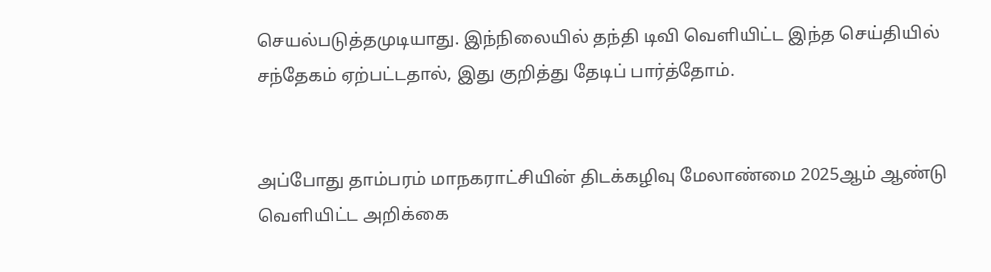செயல்படுத்தமுடியாது. இந்நிலையில் தந்தி டிவி வெளியிட்ட இந்த செய்தியில் சந்தேகம் ஏற்பட்டதால், இது குறித்து தேடிப் பார்த்தோம்.


அப்போது தாம்பரம் மாநகராட்சியின் திடக்கழிவு மேலாண்மை 2025ஆம் ஆண்டு வெளியிட்ட அறிக்கை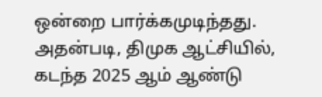ஒன்றை பார்க்கமுடிந்தது. அதன்படி, திமுக ஆட்சியில், கடந்த 2025 ஆம் ஆண்டு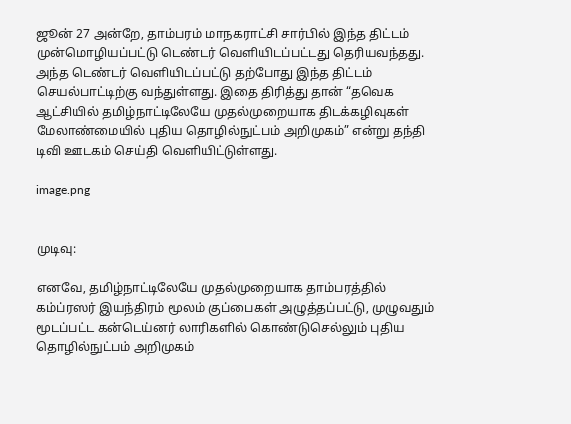ஜூன் 27 அன்றே, தாம்பரம் மாநகராட்சி சார்பில் இந்த திட்டம் முன்மொழியப்பட்டு டெண்டர் வெளியிடப்பட்டது தெரியவந்தது. அந்த டெண்டர் வெளியிடப்பட்டு தற்போது இந்த திட்டம் செயல்பாட்டிற்கு வந்துள்ளது. இதை திரித்து தான் “தவெக ஆட்சியில் தமிழ்நாட்டிலேயே முதல்முறையாக திடக்கழிவுகள் மேலாண்மையில் புதிய தொழில்நுட்பம் அறிமுகம்” என்று தந்தி டிவி ஊடகம் செய்தி வெளியிட்டுள்ளது.

image.png


முடிவு:

எனவே, தமிழ்நாட்டிலேயே முதல்முறையாக தாம்பரத்தில் கம்ப்ரஸர் இயந்திரம் மூலம் குப்பைகள் அழுத்தப்பட்டு, முழுவதும் மூடப்பட்ட கன்டெய்னர் லாரிகளில் கொண்டுசெல்லும் புதிய தொழில்நுட்பம் அறிமுகம்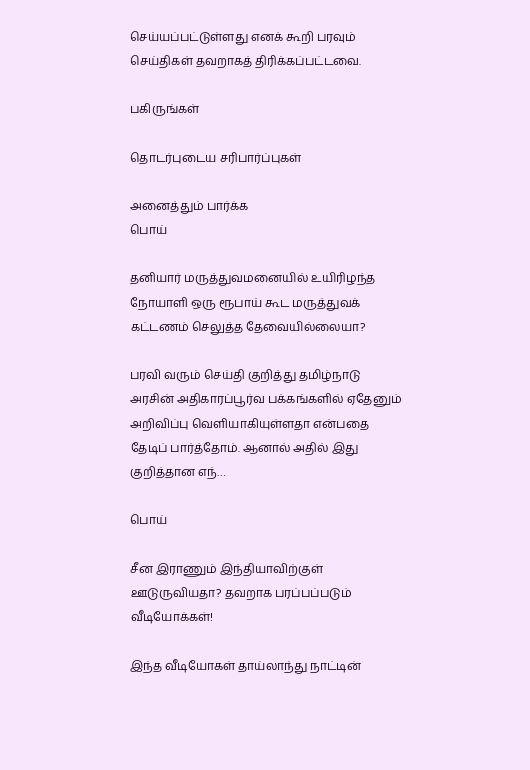செய்யப்பட்டுள்ளது எனக் கூறி பரவும் செய்திகள் தவறாகத் திரிக்கப்பட்டவை.

பகிருங்கள்

தொடர்புடைய சரிபார்ப்புகள்

அனைத்தும் பார்க்க
பொய்

தனியார் மருத்துவமனையில் உயிரிழந்த நோயாளி ஒரு ரூபாய் கூட மருத்துவக் கட்டணம் செலுத்த தேவையில்லையா?

பரவி வரும் செய்தி குறித்து தமிழ்நாடு அரசின் அதிகாரப்பூர்வ பக்கங்களில் ஏதேனும் அறிவிப்பு வெளியாகியுள்ளதா என்பதை தேடிப் பார்த்தோம். ஆனால் அதில் இது குறித்தான எந்…

பொய்

சீன இராணும் இந்தியாவிற்குள் ஊடுருவியதா? தவறாக பரப்பப்படும் வீடியோக்கள்!

இந்த வீடியோகள் தாய்லாந்து நாட்டின்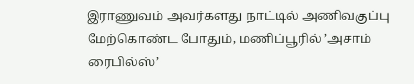இராணுவம் அவர்களது நாட்டில் அணிவகுப்பு மேற்கொண்ட போதும், மணிப்பூரில் ’அசாம் ரைபில்ஸ்’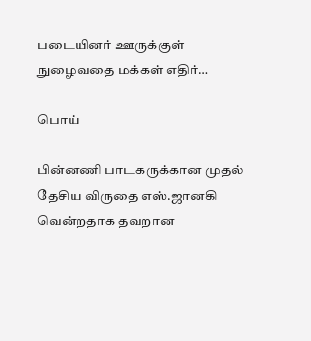படையினர் ஊருக்குள் நுழைவதை மக்கள் எதிர்…

பொய்

பின்னணி பாடகருக்கான முதல் தேசிய விருதை எஸ்.ஜானகி வென்றதாக தவறான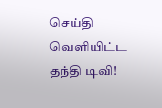செய்தி வெளியிட்ட தந்தி டிவி!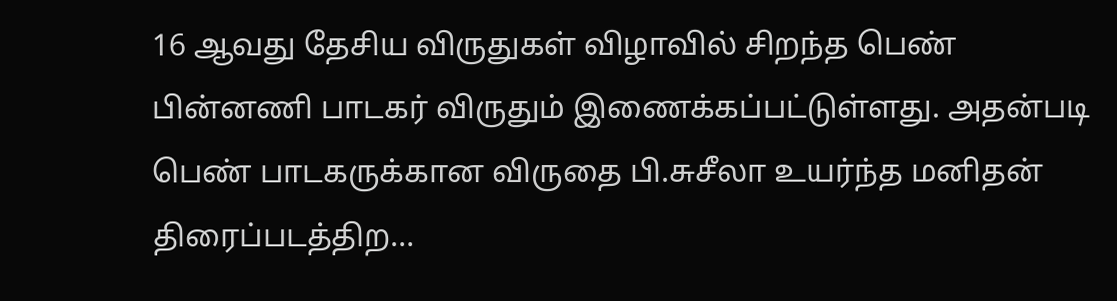16 ஆவது தேசிய விருதுகள் விழாவில் சிறந்த பெண் பின்னணி பாடகர் விருதும் இணைக்கப்பட்டுள்ளது. அதன்படி பெண் பாடகருக்கான விருதை பி.சுசீலா உயர்ந்த மனிதன் திரைப்படத்திற…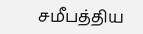சமீபத்திய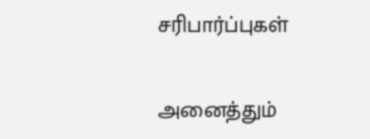சரிபார்ப்புகள்

அனைத்தும்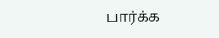பார்க்க